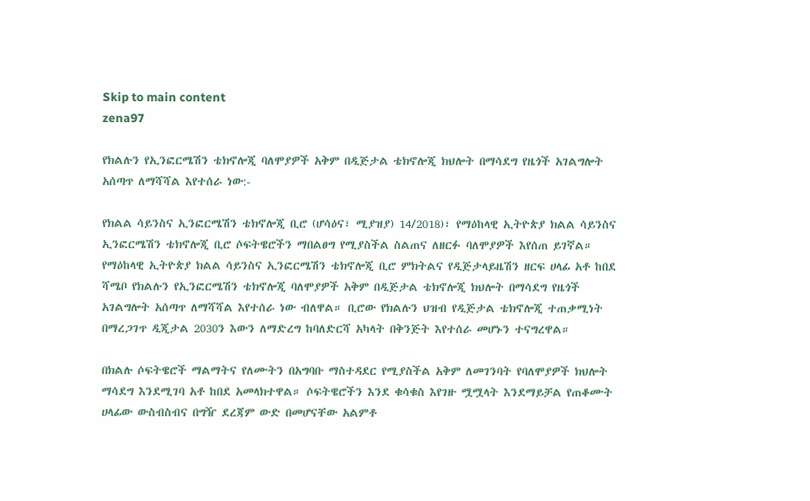Skip to main content
zena97

የክልሉን የኢንፎርሜሽን ቴክኖሎጂ ባለሞያዎች አቅም በዲጅታል ቴክኖሎጂ ክህሎት በማሳደግ የዜጎች አገልግሎት አሰጣጥ ለማሻሻል እየተሰራ ነው:-

የክልል ሳይንስና ኢንፎርሜሽን ቴክኖሎጂ ቢሮ (ሆሳዕና፣ ሚያዝያ) 14/2018)፣ የማዕከላዊ ኢትዮጵያ ክልል ሳይንስና ኢንፎርሜሽን ቴክኖሎጂ ቢሮ ሶፍትዌሮችን ማበልፀግ የሚያስችል ስልጠና ለዘርፉ ባለሞያዎች እየሰጠ ይገኛል። የማዕከላዊ ኢትዮጵያ ክልል ሳይንስና ኢንፎርሜሽን ቴክኖሎጂ ቢሮ ምክትልና የዲጅታላይዜሽን ዘርፍ ሀላፊ አቶ ከበደ ሻሜቦ የክልሉን የኢንፎርሜሽን ቴክኖሎጂ ባለሞያዎች አቅም በዲጅታል ቴክኖሎጂ ክህሎት በማሳደግ የዜጎች አገልግሎት አሰጣጥ ለማሻሻል እየተሰራ ነው ብለዋል። ቢሮው የክልሉን ህዝብ የዲጅታል ቴክኖሎጂ ተጠቃሚነት በማረጋገጥ ዲጂታል 2030ን እውን ለማድረግ ከባለድርሻ አካላት በቅንጅት እየተሰራ መሆኑን ተናግረዋል።

በክልሉ ሶፍትዌሮች ማልማትና የለሙትን በአግባቡ ማስተዳደር የሚያስችል አቅም ለመገንባት የባለሞያዎች ክህሎት ማሳደግ እንደሚገባ አቶ ከበደ አመላክተዋል። ሶፍትዌሮችን እንደ ቁሳቁስ እየገዙ ሟሟላት እንደማይቻል የጠቆሙት ሀላፊው ውስብስብና በግዥ ደረጃም ውድ በመሆናቸው አልምቶ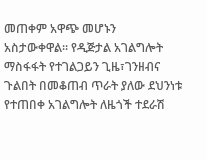መጠቀም አዋጭ መሆኑን አስታውቀዋል። የዲጅታል አገልግሎት ማስፋፋት የተገልጋይን ጊዜ፣ገንዘብና ጉልበት በመቆጠብ ጥራት ያለው ደህንነቱ የተጠበቀ አገልግሎት ለዜጎች ተደራሽ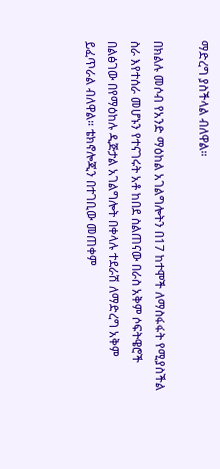ማድረግ ያስችላል ብለዋል።

በክልሉ መሶብ የአንድ ማዕከል አገልግሎትን በ17 ከተሞች ለማስፋፋት የሚያስችል ስራ እየተሰራ መሆኑን የተናገሩት አቶ ከበደ ስልጠናው በራስ አቅም ሶፍትዌሮች በልፅገው በየማዕከሉ ዲጅታል አገልግሎት በቀላሉ ተደራሽ ለማድረግ አቅም ይፈጥራል ብለዋል። ቴክኖሎጂን በተገቢው መጠቀም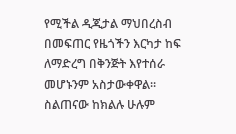የሚችል ዲጂታል ማህበረስብ በመፍጠር የዜጎችን እርካታ ከፍ ለማድረግ በቅንጅት እየተሰራ መሆኑንም አስታውቀዋል። ስልጠናው ከክልሉ ሁሉም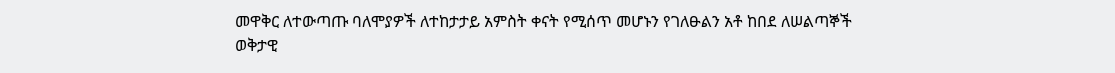መዋቅር ለተውጣጡ ባለሞያዎች ለተከታታይ አምስት ቀናት የሚሰጥ መሆኑን የገለፁልን አቶ ከበደ ለሠልጣኞች ወቅታዊ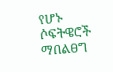የሆኑ ሶፍትዌሮች ማበልፀግ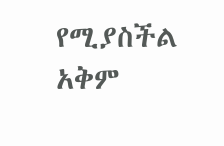የሚያስችል አቅም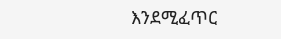እንደሚፈጥር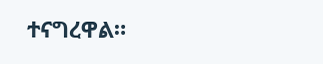ተናግረዋል።